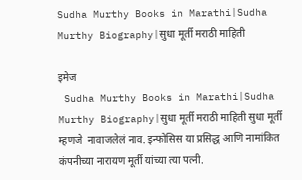Sudha Murthy Books in Marathi|Sudha Murthy Biography|सुधा मूर्ती मराठी माहिती

इमेज
 Sudha Murthy Books in Marathi|Sudha Murthy Biography|सुधा मूर्ती मराठी माहिती सुधा मूर्ती म्हणजे  नावाजलेलं नाव. इन्फोसिस या प्रसिद्ध आणि नामांकित कंपनीच्या नारायण मूर्ती यांच्या त्या पत्नी.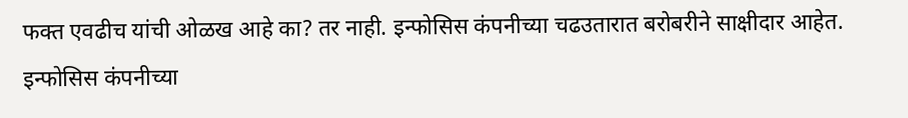फक्त एवढीच यांची ओळख आहे का? तर नाही. इन्फोसिस कंपनीच्या चढउतारात बरोबरीने साक्षीदार आहेत. इन्फोसिस कंपनीच्या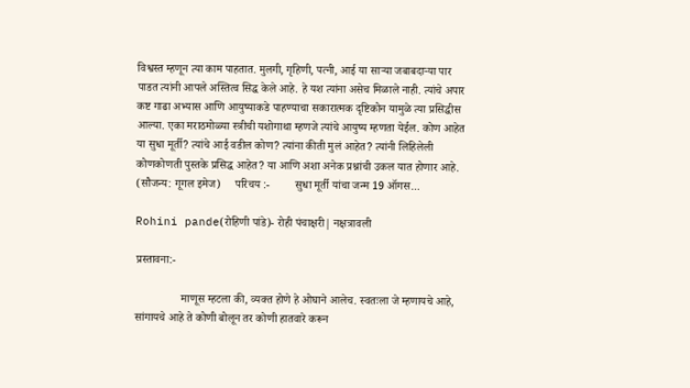विश्वस्त म्हणून त्या काम पाहतात. मुलगी, गृहिणी, पत्नी, आई या साऱ्या जबाबदाऱ्या पार पाडत त्यांनी आपले अस्तित्व सिद्ध केले आहे. हे यश त्यांना असेच मिळाले नाही. त्यांचे अपार कष्ट गाढा अभ्यास आणि आयुष्याकडे पाहण्याचा सकारात्मक दृष्टिकोन यामुळे त्या प्रसिद्धीस आल्या. एका मराठमोळ्या स्त्रीची यशोगाथा म्हणजे त्यांचे आयुष्य म्हणता येईल. कोण आहेत या सुधा मूर्ती? त्यांचे आई वडील कोण? त्यांना कीती मुलं आहेत? त्यांनी लिहिलेली कोणकोणती पुस्तके प्रसिद्ध आहेत? या आणि अशा अनेक प्रश्नांची उकल यात होणार आहे.                         (सौजन्य: गूगल इमेज)     परिचय :-         सुधा मूर्ती यांचा जन्म 19 ऑगस...

Rohini pande(रोहिणी पांडे)- रोही पंचाक्षरी| नक्षत्रावली

प्रस्तावना:-

                माणूस म्हटला की, व्यक्त होणे हे ओघाने आलेच. स्वतःला जे म्हणायचे आहे, सांगायचे आहे ते कोणी बोलून तर कोणी हातवारे करून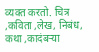व्यक्त करतो. चित्र ,कविता ,लेख, निबंध, कथा ,कादंबऱ्या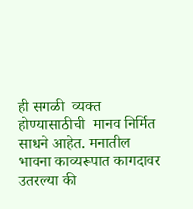ही सगळी  व्यक्त होण्यासाठीची  मानव निर्मित साधने आहेत. मनातील भावना काव्यरूपात कागदावर उतरल्या की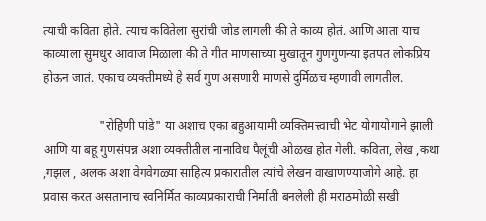त्याची कविता होते. त्याच कवितेला सुरांची जोड लागली की ते काव्य होतं. आणि आता याच काव्याला सुमधुर आवाज मिळाला की ते गीत माणसाच्या मुखातून गुणगुणन्या इतपत लोकप्रिय होऊन जातं. एकाच व्यक्तीमध्ये हे सर्व गुण असणारी माणसे दुर्मिळच म्हणावी लागतील.

                  "रोहिणी पांडे" या अशाच एका बहुआयामी व्यक्तिमत्त्वाची भेट योगायोगाने झाली आणि या बहू गुणसंपन्न अशा व्यक्तीतील नानाविध पैलूंची ओळख होत गेली. कविता, लेख ,कथा ,गझल , अलक अशा वेगवेगळ्या साहित्य प्रकारातील त्यांचे लेखन वाखाणण्याजोगे आहे. हा प्रवास करत असतानाच स्वनिर्मित काव्यप्रकाराची निर्माती बनलेली ही मराठमोळी सखी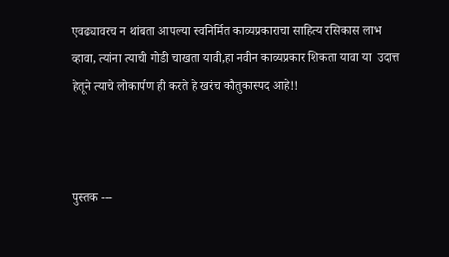एवढ्यावरच न थांबता आपल्या स्वनिर्मित काव्यप्रकाराचा साहित्य रसिकास लाभ व्हावा, त्यांना त्याची गोडी चाखता यावी,हा नवीन काव्यप्रकार शिकता यावा या  उदात्त हेतूने त्याचे लोकार्पण ही करते हे खरंच कौतुकास्पद आहे!!



पुस्तक ---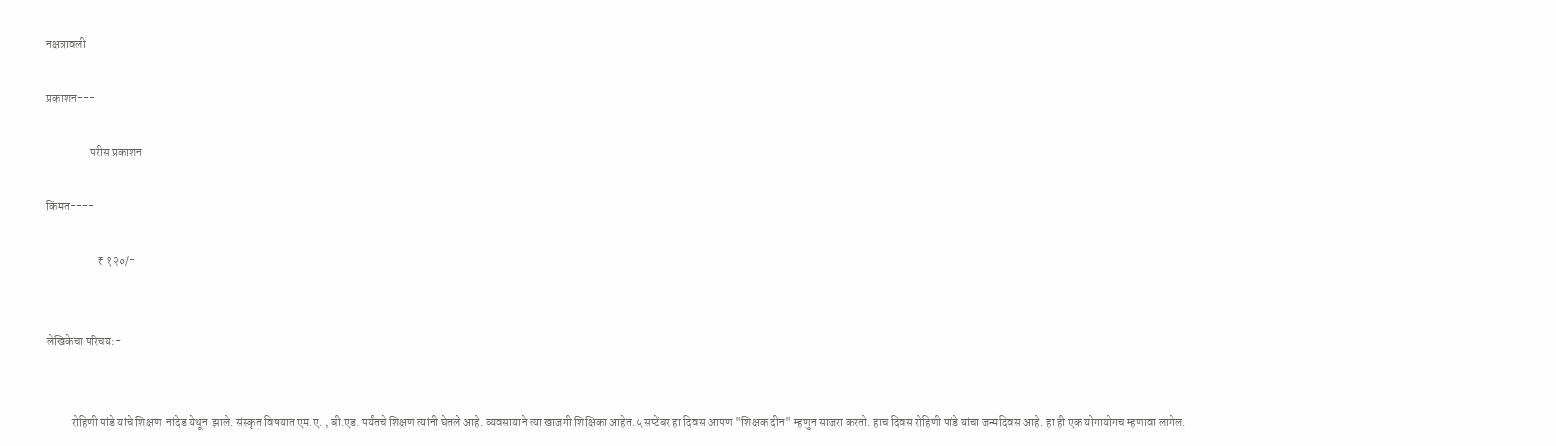नक्षत्रावली

प्रकाशन---

                   परीस प्रकाशन

किंमत----

                      ₹ १२०/-


लेखिकेचा परिचय:-


           रोहिणी पांडे यांचे शिक्षण  नांदेड येथून  झाले. संस्कृत विषयात एम.ए. , बी.एड. पर्यंतचे शिक्षण त्यांनी घेतले आहे. व्यवसायाने त्या खाजगी शिक्षिका आहेत.५ सप्टेंबर हा दिवस आपण "शिक्षक दीन" म्हणुन साजरा करतो. हाच दिवस रोहिणी पांडे यांचा जन्मदिवस आहे. हा ही एक योगायोगच म्हणावा लागेल.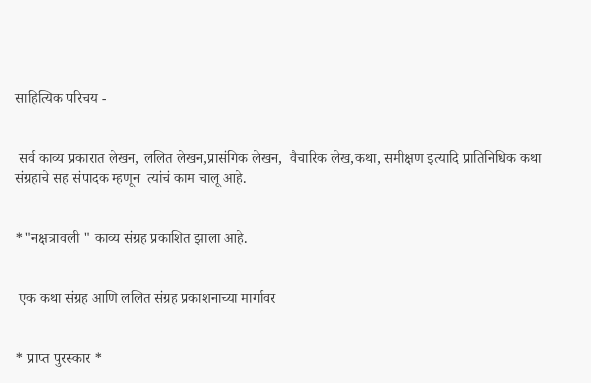साहित्यिक परिचय -


 सर्व काव्य प्रकारात लेखन, ललित लेखन,प्रासंगिक लेखन,  वैचारिक लेख,कथा, समीक्षण इत्यादि प्रातिनिधिक कथा संग्रहाचे सह संपादक म्हणून  त्यांचं काम चालू आहे.


*"नक्षत्रावली " काव्य संग्रह प्रकाशित झाला आहे.


 एक कथा संग्रह आणि ललित संग्रह प्रकाशनाच्या मार्गावर


* प्राप्त पुरस्कार *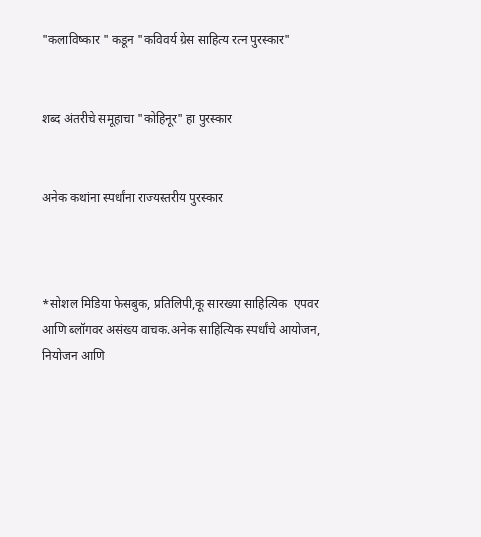"कलाविष्कार " कडून "कविवर्य ग्रेस साहित्य रत्न पुरस्कार"


शब्द अंतरीचे समूहाचा "कोहिनूर" हा पुरस्कार


अनेक कथांना स्पर्धांना राज्यस्तरीय पुरस्कार



*सोशल मिडिया फेसबुक, प्रतिलिपी,कू सारख्या साहित्यिक  एपवर आणि ब्लॉगवर असंख्य वाचक.अनेक साहित्यिक स्पर्धांचे आयोजन, नियोजन आणि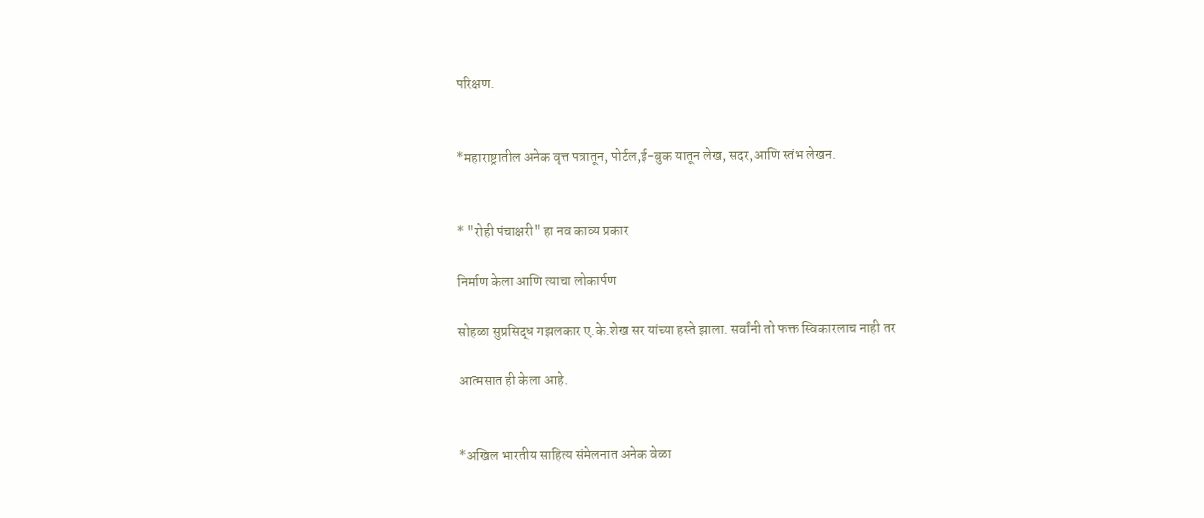परिक्षण.


*महाराष्ट्रातील अनेक वृत्त पत्रातून, पोर्टल,ई-बुक यातून लेख, सदर,आणि स्तंभ लेखन.


* "रोही पंचाक्षरी" हा नव काव्य प्रकार

निर्माण केला आणि त्याचा लोकार्पण

सोहळा सुप्रसिद्ध गझलकार ए.के.शेख सर यांच्या हस्ते झाला. सर्वांनी तो फक्त स्विकारलाच नाही तर

आत्मसात ही केला आहे.


*अखिल भारतीय साहित्य संमेलनात अनेक वेळा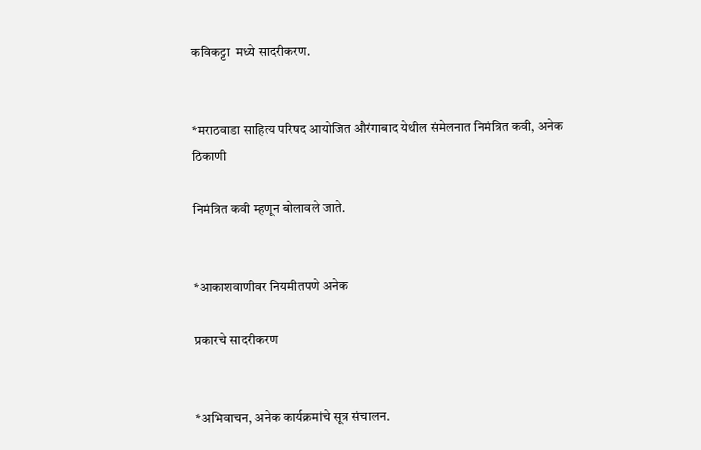कविकट्टा  मध्ये सादरीकरण.


*मराठवाडा साहित्य परिषद आयोजित औरंगाबाद येथील संमेलनात निमंत्रित कवी, अनेक ठिकाणी

निमंत्रित कवी म्हणून बोलावले जाते.


*आकाशवाणीवर नियमीतपणे अनेक

प्रकारचे सादरीकरण


*अभिवाचन, अनेक कार्यक्रमांचे सूत्र संचालन.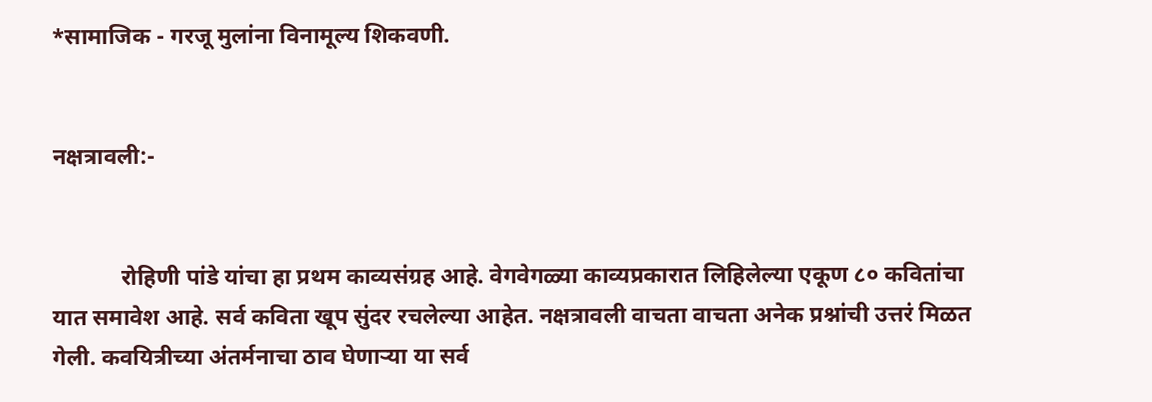*सामाजिक - गरजू मुलांना विनामूल्य शिकवणी.


नक्षत्रावली:-


            रोहिणी पांडे यांचा हा प्रथम काव्यसंग्रह आहे. वेगवेगळ्या काव्यप्रकारात लिहिलेल्या एकूण ८० कवितांचा यात समावेश आहे. सर्व कविता खूप सुंदर रचलेल्या आहेत. नक्षत्रावली वाचता वाचता अनेक प्रश्नांची उत्तरं मिळत गेली. कवयित्रीच्या अंतर्मनाचा ठाव घेणाऱ्या या सर्व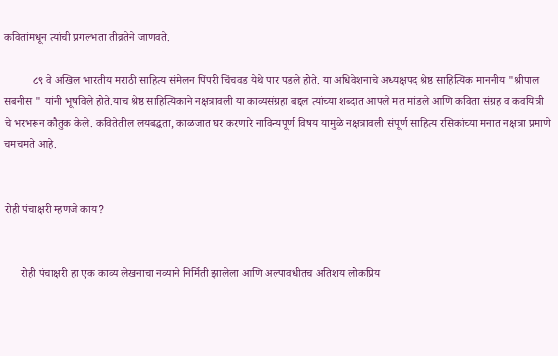कवितांमधून त्यांची प्रगल्भता तीव्रतेने जाणवते.

          ८९ वे अखिल भारतीय मराठी साहित्य संमेलन पिंपरी चिंचवड येथे पार पडले होते. या अधिवेशनाचे अध्यक्षपद श्रेष्ठ साहित्यिक माननीय "श्रीपाल सबनीस " यांनी भूषविले होते.याच श्रेष्ठ साहित्यिकाने नक्षत्रावली या काव्यसंग्रहा बद्दल त्यांच्या शब्दात आपले मत मांडले आणि कविता संग्रह व कवयित्री चे भरभरून कौतुक केले. कवितेतील लयबद्धता, काळजात घर करणारे नाविन्यपूर्ण विषय यामुळे नक्षत्रावली संपूर्ण साहित्य रसिकांच्या मनात नक्षत्रा प्रमाणे चमचमते आहे.


रोही पंचाक्षरी म्हणजे काय?


      रोही पंचाक्षरी हा एक काव्य लेखनाचा नव्याने निर्मिती झालेला आणि अल्पावधीतच अतिशय लोकप्रिय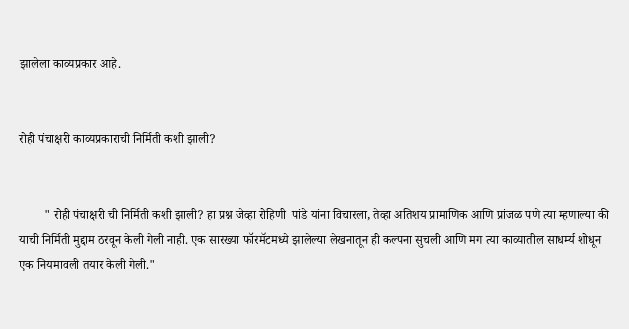झालेला काव्यप्रकार आहे.


रोही पंचाक्षरी काव्यप्रकाराची निर्मिती कशी झाली?


        " रोही पंचाक्षरी ची निर्मिती कशी झाली? हा प्रश्न जेव्हा रोहिणी  पांडे यांना विचारला, तेव्हा अतिशय प्रामाणिक आणि प्रांजळ पणे त्या म्हणाल्या की याची निर्मिती मुद्दाम ठरवून केली गेली नाही. एक सारख्या फॉरमॅटमध्ये झालेल्या लेखनातून ही कल्पना सुचली आणि मग त्या काव्यातील साधर्म्य शोधून एक नियमावली तयार केली गेली."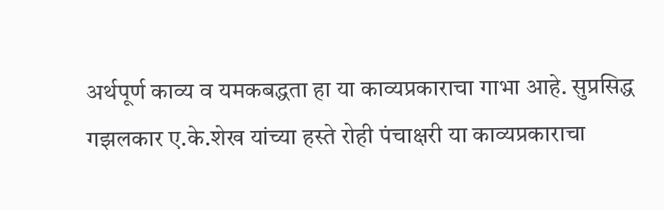अर्थपूर्ण काव्य व यमकबद्धता हा या काव्यप्रकाराचा गाभा आहे. सुप्रसिद्ध गझलकार ए.के.शेख यांच्या हस्ते रोही पंचाक्षरी या काव्यप्रकाराचा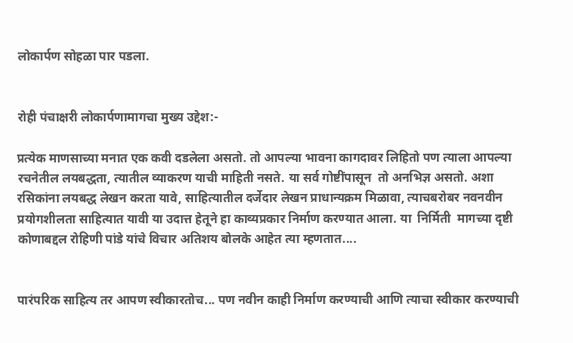लोकार्पण सोहळा पार पडला.


रोही पंचाक्षरी लोकार्पणामागचा मुख्य उद्देश:-

प्रत्येक माणसाच्या मनात एक कवी दडलेला असतो. तो आपल्या भावना कागदावर लिहितो पण त्याला आपल्या रचनेतील लयबद्धता, त्यातील व्याकरण याची माहिती नसते. या सर्व गोष्टींपासून  तो अनभिज्ञ असतो. अशा रसिकांना लयबद्ध लेखन करता यावे, साहित्यातील दर्जेदार लेखन प्राधान्यक्रम मिळावा, त्याचबरोबर नवनवीन प्रयोगशीलता साहित्यात यावी या उदात्त हेतूने हा काव्यप्रकार निर्माण करण्यात आला. या  निर्मिती  मागच्या दृष्टी कोणाबद्दल रोहिणी पांडे यांचे विचार अतिशय बोलके आहेत त्या म्हणतात....


पारंपरिक साहित्य तर आपण स्वीकारतोच... पण नवीन काही निर्माण करण्याची आणि त्याचा स्वीकार करण्याची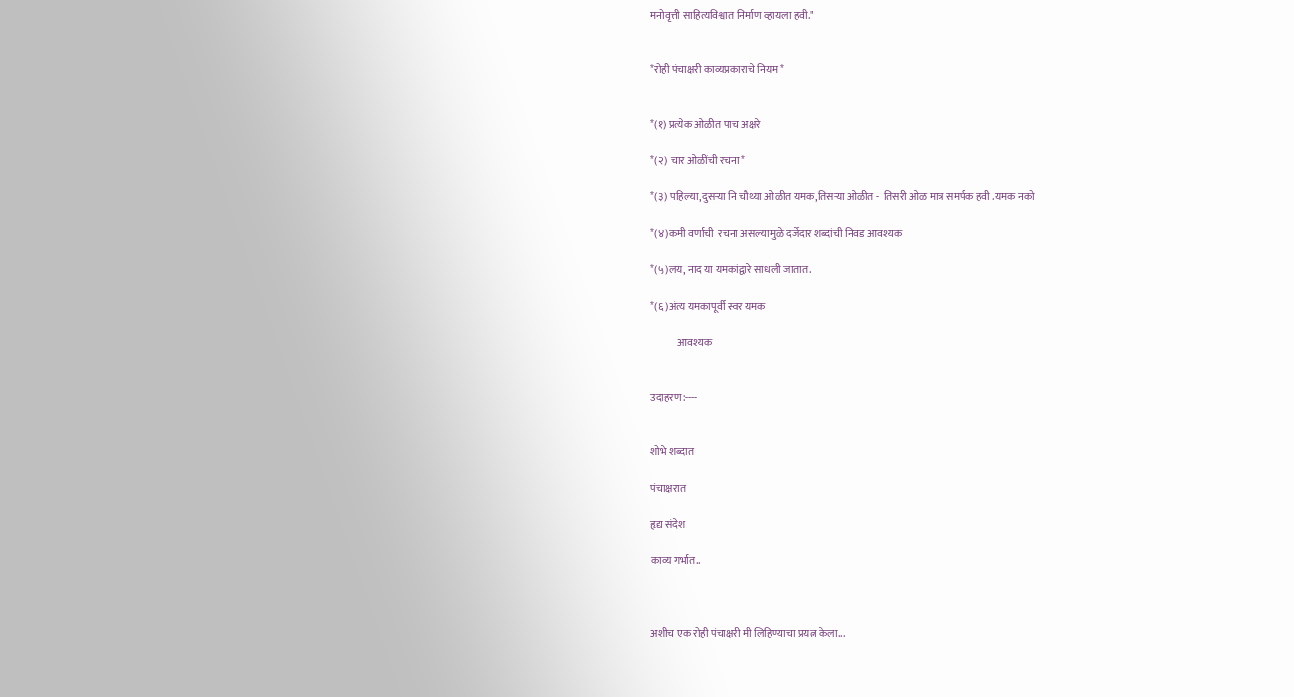मनोवृत्ती साहित्यविश्वात निर्माण व्हायला हवी."


*रोही पंचाक्षरी काव्यप्रकाराचे नियम*


*(१) प्रत्येक ओळीत पाच अक्षरे

*(२) चार ओळींची रचना*

*(३) पहिल्या,दुसऱ्या नि चौथ्या ओळीत यमक,तिसऱ्या ओळीत -  तिसरी ओळ मात्र समर्पक हवी .यमक नको

*(४)कमी वर्णाची  रचना असल्यामुळे दर्जेदार शब्दांची निवड आवश्यक

*(५)लय, नाद या यमकांद्वारे साधली जातात.

*(६)अंत्य यमकापूर्वी स्वर यमक

             आवश्यक


उदाहरण:----


शोभे शब्दात

पंचाक्षरात

हृद्य संदेश

काव्य गर्भात..



अशीच एक रोही पंचाक्षरी मी लिहिण्याचा प्रयत्न केला...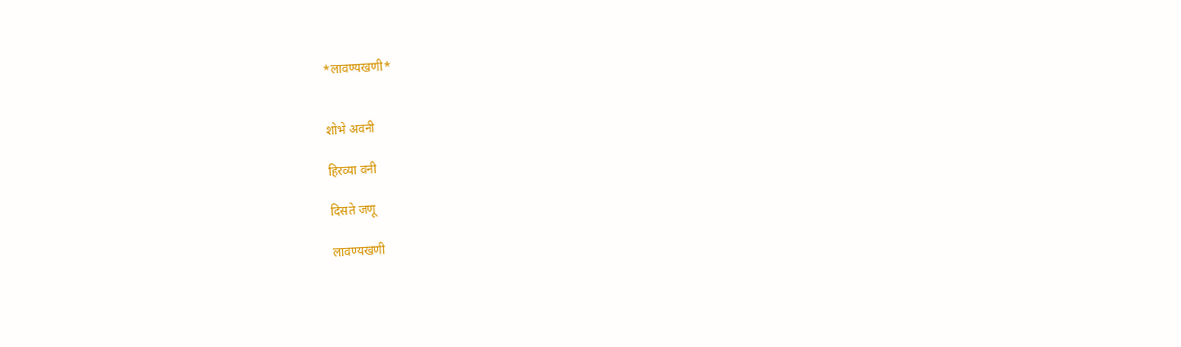*लावण्यखणी*


शोभे अवनी

हिरव्या वनी

दिसते जणू

लावण्यखणी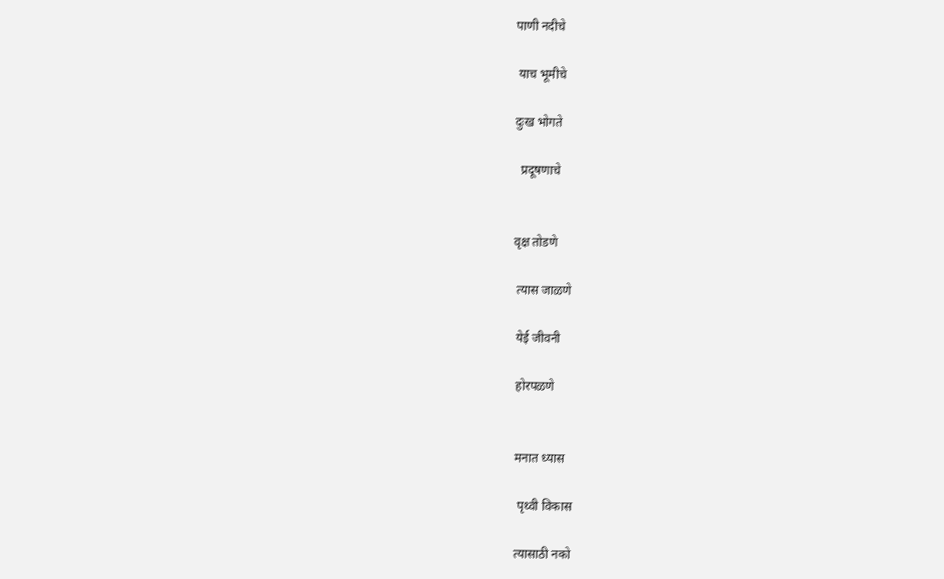पाणी नदीचे

 याच भूमीचे

दुःख भोगते

  प्रदूषणाचे


वृक्ष तोडणे

 त्यास जाळणे

 येई जीवनी

 होरपळणे


 मनात ध्यास

  पृथ्वी विकास

 त्यासाठी नको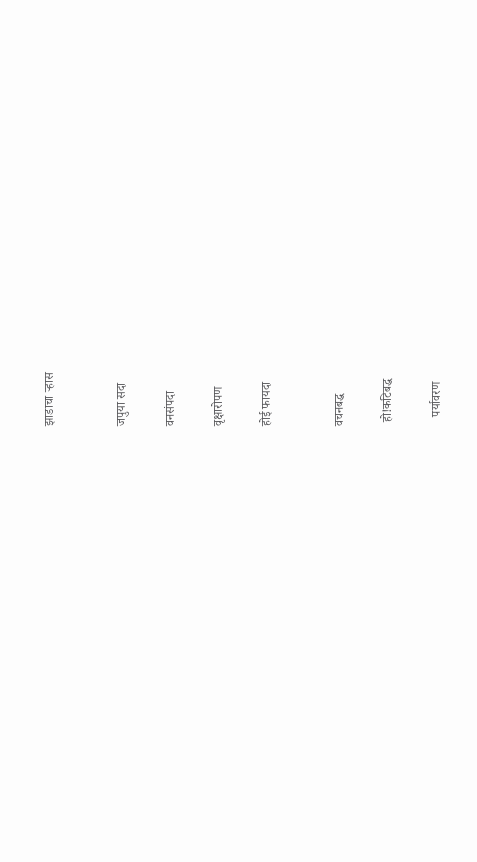झाडाचा ऱ्हास


जपुया सदा

वनसंपदा

वृक्षारोपण

होई फायदा


वचनबद्ध

 हो!कटिबद्ध

   पर्यावरण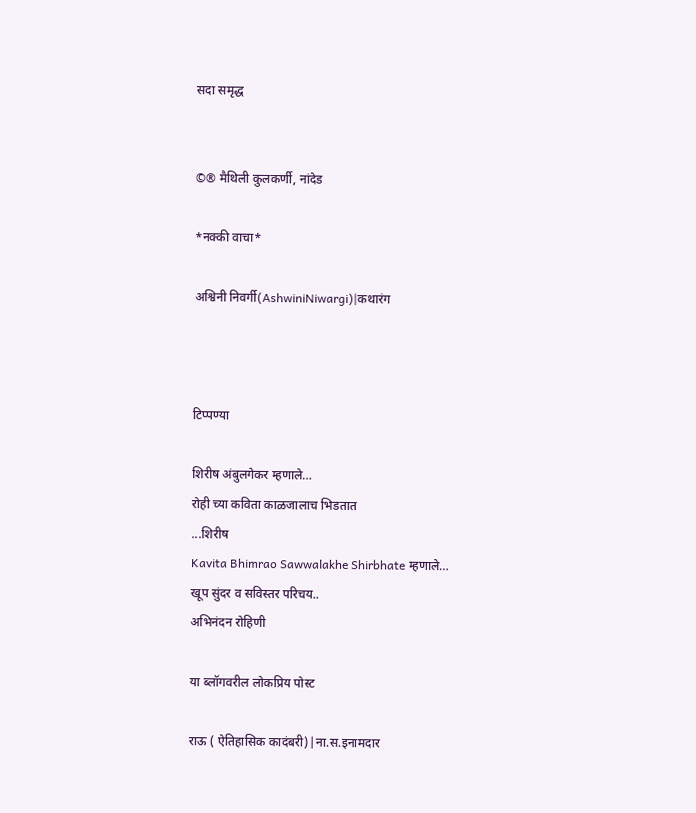सदा समृद्ध


©® मैथिली कुलकर्णी, नांदेड

*नक्की वाचा*

अश्विनी निवर्गी(AshwiniNiwargi)|कथारंग



टिप्पण्या

शिरीष अंबुलगेकर म्हणाले…
रोही च्या कविता काळजालाच भिडतात
...शिरीष
Kavita Bhimrao Sawwalakhe Shirbhate म्हणाले…
खूप सुंदर व सविस्तर परिचय..
अभिनंदन रोहिणी

या ब्लॉगवरील लोकप्रिय पोस्ट

राऊ ( ऐतिहासिक कादंबरी)|ना.स.इनामदार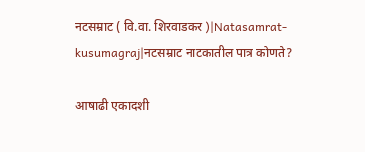नटसम्राट ( वि.वा. शिरवाडकर )|Natasamrat-kusumagraj|नटसम्राट नाटकातील पात्र कोणते?

आषाढी एकादशी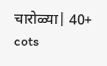चारोळ्या| 40+ cots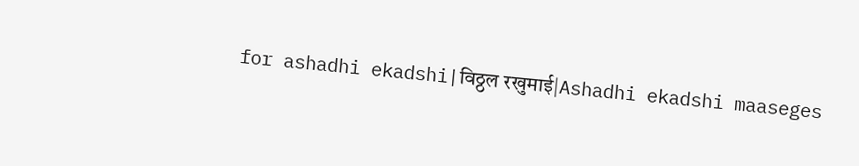for ashadhi ekadshi|विठ्ठल रखुमाई|Ashadhi ekadshi maaseges